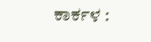ಕಾರ್ಕಳ :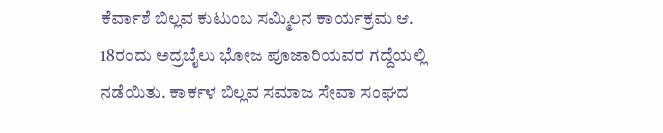ಕೆರ್ವಾಶೆ ಬಿಲ್ಲವ ಕುಟುಂಬ ಸಮ್ಮಿಲನ ಕಾರ್ಯಕ್ರಮ ಆ. 18ರಂದು ಅದ್ರಬೈಲು ಭೋಜ ಪೂಜಾರಿಯವರ ಗದ್ದೆಯಲ್ಲಿ ನಡೆಯಿತು. ಕಾರ್ಕಳ ಬಿಲ್ಲವ ಸಮಾಜ ಸೇವಾ ಸಂಘದ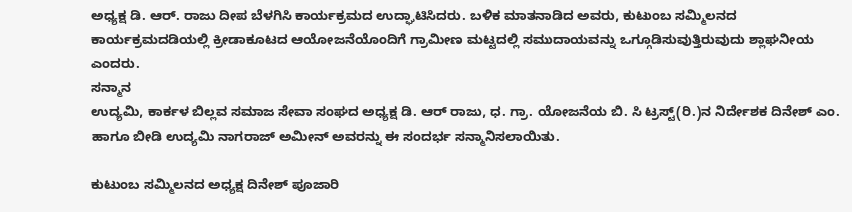ಅಧ್ಯಕ್ಷ ಡಿ. ಆರ್. ರಾಜು ದೀಪ ಬೆಳಗಿಸಿ ಕಾರ್ಯಕ್ರಮದ ಉದ್ಘಾಟಿಸಿದರು. ಬಳಿಕ ಮಾತನಾಡಿದ ಅವರು, ಕುಟುಂಬ ಸಮ್ಮಿಲನದ ಕಾರ್ಯಕ್ರಮದಡಿಯಲ್ಲಿ ಕ್ರೀಡಾಕೂಟದ ಆಯೋಜನೆಯೊಂದಿಗೆ ಗ್ರಾಮೀಣ ಮಟ್ಟದಲ್ಲಿ ಸಮುದಾಯವನ್ನು ಒಗ್ಗೂಡಿಸುವುತ್ತಿರುವುದು ಶ್ಲಾಘನೀಯ ಎಂದರು.
ಸನ್ಮಾನ
ಉದ್ಯಮಿ, ಕಾರ್ಕಳ ಬಿಲ್ಲವ ಸಮಾಜ ಸೇವಾ ಸಂಘದ ಅಧ್ಯಕ್ಷ ಡಿ. ಆರ್ ರಾಜು, ಧ. ಗ್ರಾ. ಯೋಜನೆಯ ಬಿ. ಸಿ ಟ್ರಸ್ಟ್(ರಿ.)ನ ನಿರ್ದೇಶಕ ದಿನೇಶ್ ಎಂ. ಹಾಗೂ ಬೀಡಿ ಉದ್ಯಮಿ ನಾಗರಾಜ್ ಅಮೀನ್ ಅವರನ್ನು ಈ ಸಂದರ್ಭ ಸನ್ಮಾನಿಸಲಾಯಿತು.

ಕುಟುಂಬ ಸಮ್ಮಿಲನದ ಅಧ್ಯಕ್ಷ ದಿನೇಶ್ ಪೂಜಾರಿ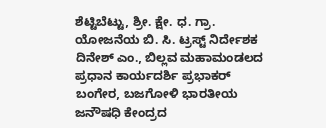ಶೆಟ್ಟಿಬೆಟ್ಟು, ಶ್ರೀ. ಕ್ಷೇ. ಧ. ಗ್ರಾ. ಯೋಜನೆಯ ಬಿ. ಸಿ. ಟ್ರಸ್ಟ್ ನಿರ್ದೇಶಕ ದಿನೇಶ್ ಎಂ., ಬಿಲ್ಲವ ಮಹಾಮಂಡಲದ ಪ್ರಧಾನ ಕಾರ್ಯದರ್ಶಿ ಪ್ರಭಾಕರ್ ಬಂಗೇರ, ಬಜಗೋಳಿ ಭಾರತೀಯ ಜನೌಷಧಿ ಕೇಂದ್ರದ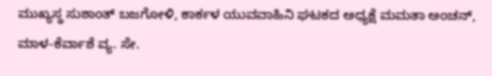ಮುಖ್ಯಸ್ಥ ಸುಶಾಂತ್ ಬಜಗೋಳಿ, ಕಾರ್ಕಳ ಯುವವಾಹಿನಿ ಘಟಕದ ಅಧ್ಯಕ್ಷೆ ಮಮತಾ ಅಂಚನ್, ಮಾಳ-ಕೆರ್ವಾಶೆ ವ್ಯ. ಸೇ.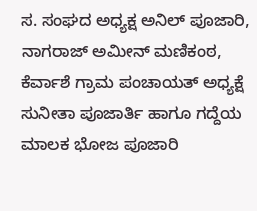ಸ. ಸಂಘದ ಅಧ್ಯಕ್ಷ ಅನಿಲ್ ಪೂಜಾರಿ, ನಾಗರಾಜ್ ಅಮೀನ್ ಮಣಿಕಂಠ, ಕೆರ್ವಾಶೆ ಗ್ರಾಮ ಪಂಚಾಯತ್ ಅಧ್ಯಕ್ಷೆ ಸುನೀತಾ ಪೂಜಾರ್ತಿ ಹಾಗೂ ಗದ್ದೆಯ ಮಾಲಕ ಭೋಜ ಪೂಜಾರಿ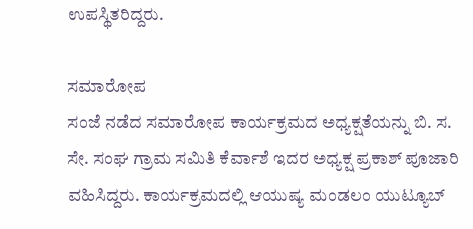ಉಪಸ್ಥಿತರಿದ್ದರು.

ಸಮಾರೋಪ
ಸಂಜೆ ನಡೆದ ಸಮಾರೋಪ ಕಾರ್ಯಕ್ರಮದ ಅಧ್ಯಕ್ಷತೆಯನ್ನು ಬಿ. ಸ. ಸೇ. ಸಂಘ ಗ್ರಾಮ ಸಮಿತಿ ಕೆರ್ವಾಶೆ ಇದರ ಅಧ್ಯಕ್ಷ ಪ್ರಕಾಶ್ ಪೂಜಾರಿ ವಹಿಸಿದ್ದರು. ಕಾರ್ಯಕ್ರಮದಲ್ಲಿ ಆಯುಷ್ಯ ಮಂಡಲಂ ಯುಟ್ಯೂಬ್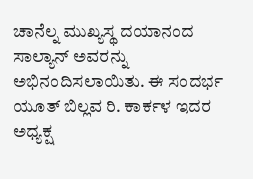ಚಾನೆಲ್ನ ಮುಖ್ಯಸ್ಥ ದಯಾನಂದ ಸಾಲ್ಯಾನ್ ಅವರನ್ನು ಅಭಿನಂದಿಸಲಾಯಿತು. ಈ ಸಂದರ್ಭ ಯೂತ್ ಬಿಲ್ಲವ ರಿ. ಕಾರ್ಕಳ ಇದರ ಅಧ್ಯಕ್ಷ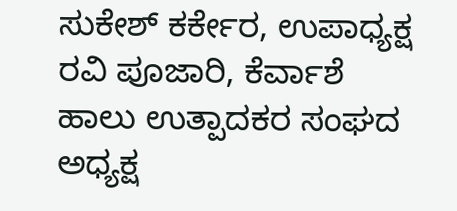ಸುಕೇಶ್ ಕರ್ಕೇರ, ಉಪಾಧ್ಯಕ್ಷ ರವಿ ಪೂಜಾರಿ, ಕೆರ್ವಾಶೆ ಹಾಲು ಉತ್ಪಾದಕರ ಸಂಘದ ಅಧ್ಯಕ್ಷ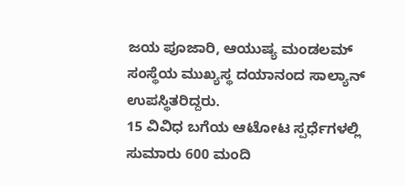ಜಯ ಪೂಜಾರಿ, ಆಯುಷ್ಯ ಮಂಡಲಮ್ ಸಂಸ್ಥೆಯ ಮುಖ್ಯಸ್ಥ ದಯಾನಂದ ಸಾಲ್ಯಾನ್ ಉಪಸ್ಥಿತರಿದ್ದರು.
15 ವಿವಿಧ ಬಗೆಯ ಆಟೋಟ ಸ್ಪರ್ಧೆಗಳಲ್ಲಿ ಸುಮಾರು 600 ಮಂದಿ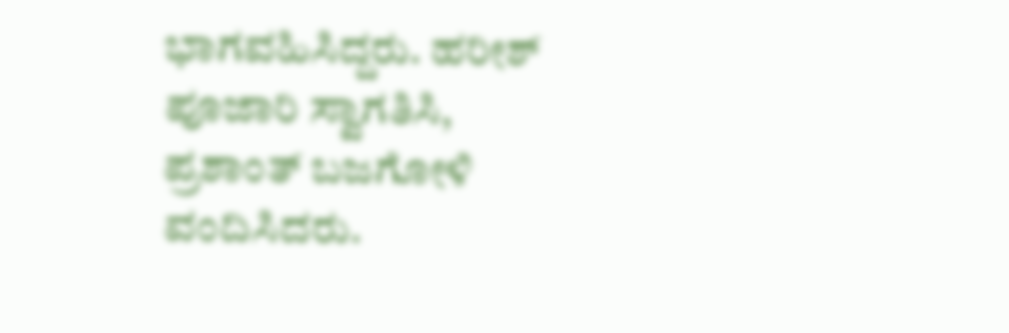ಭಾಗವಹಿಸಿದ್ದರು. ಹರೀಶ್ ಪೂಜಾರಿ ಸ್ವಾಗತಿಸಿ, ಪ್ರಶಾಂತ್ ಬಜಗೋಳಿ ವಂದಿಸಿದರು.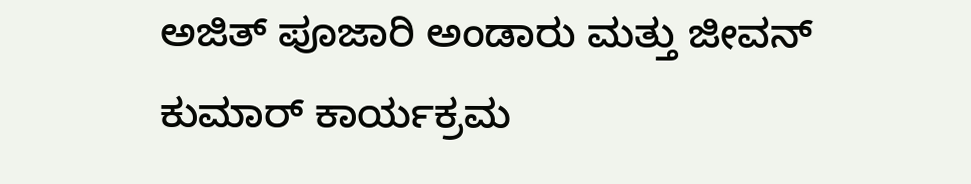ಅಜಿತ್ ಪೂಜಾರಿ ಅಂಡಾರು ಮತ್ತು ಜೀವನ್ ಕುಮಾರ್ ಕಾರ್ಯಕ್ರಮ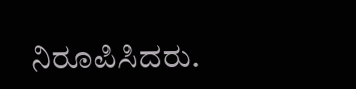ನಿರೂಪಿಸಿದರು.